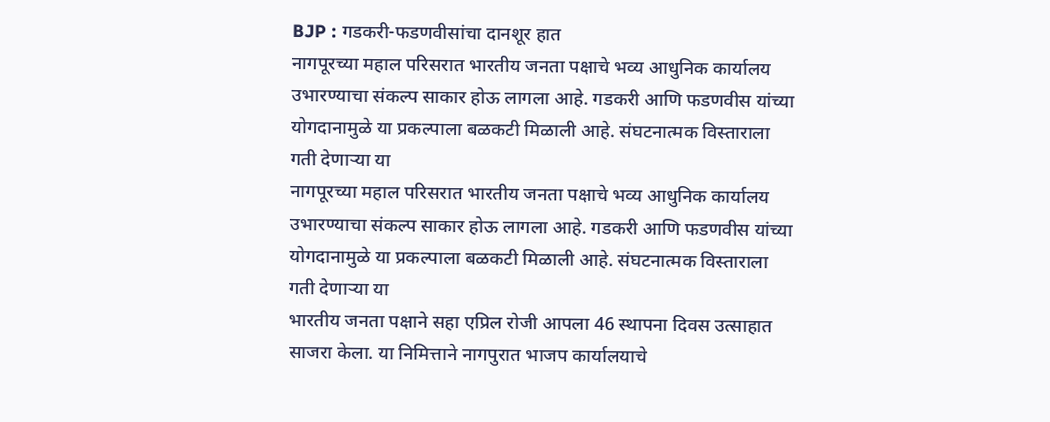BJP : गडकरी-फडणवीसांचा दानशूर हात
नागपूरच्या महाल परिसरात भारतीय जनता पक्षाचे भव्य आधुनिक कार्यालय उभारण्याचा संकल्प साकार होऊ लागला आहे. गडकरी आणि फडणवीस यांच्या योगदानामुळे या प्रकल्पाला बळकटी मिळाली आहे. संघटनात्मक विस्ताराला गती देणाऱ्या या
नागपूरच्या महाल परिसरात भारतीय जनता पक्षाचे भव्य आधुनिक कार्यालय उभारण्याचा संकल्प साकार होऊ लागला आहे. गडकरी आणि फडणवीस यांच्या योगदानामुळे या प्रकल्पाला बळकटी मिळाली आहे. संघटनात्मक विस्ताराला गती देणाऱ्या या
भारतीय जनता पक्षाने सहा एप्रिल रोजी आपला 46 स्थापना दिवस उत्साहात साजरा केला. या निमित्ताने नागपुरात भाजप कार्यालयाचे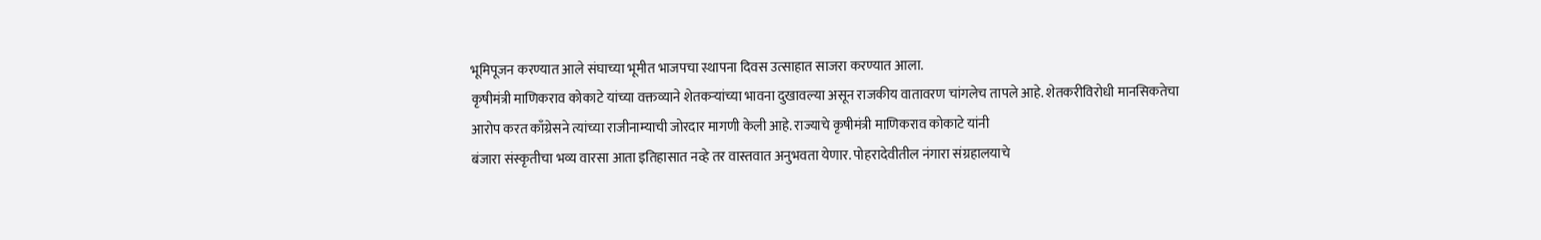भूमिपूजन करण्यात आले संघाच्या भूमीत भाजपचा स्थापना दिवस उत्साहात साजरा करण्यात आला.
कृषीमंत्री माणिकराव कोकाटे यांच्या वक्तव्याने शेतकऱ्यांच्या भावना दुखावल्या असून राजकीय वातावरण चांगलेच तापले आहे. शेतकरीविरोधी मानसिकतेचा आरोप करत काँग्रेसने त्यांच्या राजीनाम्याची जोरदार मागणी केली आहे. राज्याचे कृषीमंत्री माणिकराव कोकाटे यांनी
बंजारा संस्कृतीचा भव्य वारसा आता इतिहासात नव्हे तर वास्तवात अनुभवता येणार. पोहरादेवीतील नंगारा संग्रहालयाचे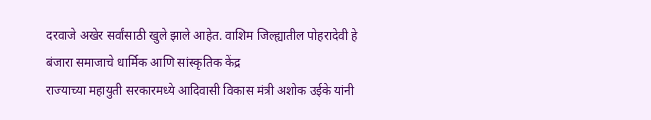दरवाजे अखेर सर्वांसाठी खुले झाले आहेत. वाशिम जिल्ह्यातील पोहरादेवी हे बंजारा समाजाचे धार्मिक आणि सांस्कृतिक केंद्र
राज्याच्या महायुती सरकारमध्ये आदिवासी विकास मंत्री अशोक उईके यांनी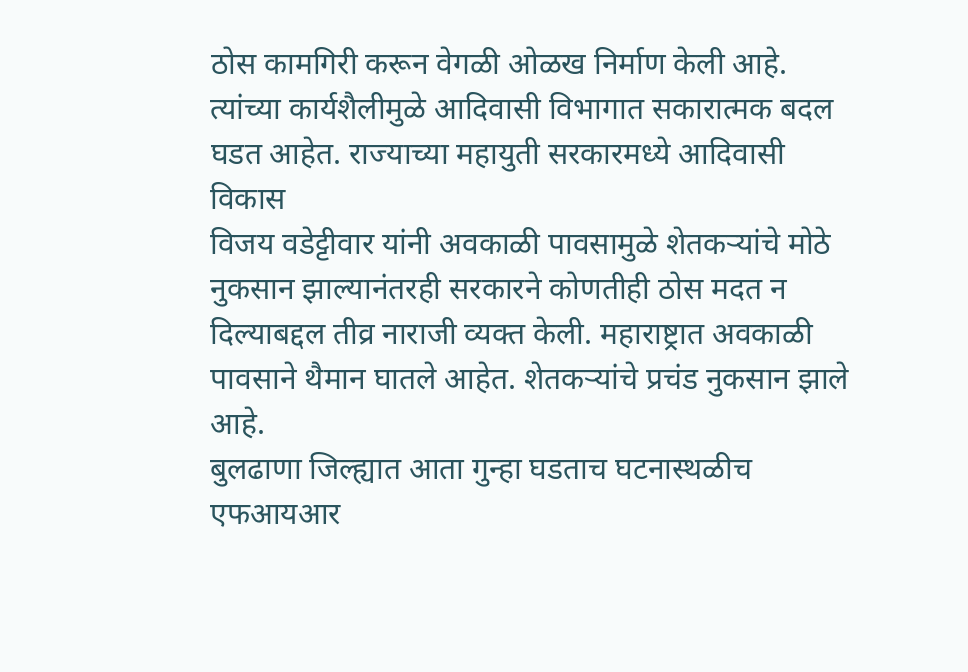ठोस कामगिरी करून वेगळी ओळख निर्माण केली आहे. त्यांच्या कार्यशैलीमुळे आदिवासी विभागात सकारात्मक बदल घडत आहेत. राज्याच्या महायुती सरकारमध्ये आदिवासी विकास
विजय वडेट्टीवार यांनी अवकाळी पावसामुळे शेतकऱ्यांचे मोठे नुकसान झाल्यानंतरही सरकारने कोणतीही ठोस मदत न दिल्याबद्दल तीव्र नाराजी व्यक्त केली. महाराष्ट्रात अवकाळी पावसाने थैमान घातले आहेत. शेतकऱ्यांचे प्रचंड नुकसान झाले आहे.
बुलढाणा जिल्ह्यात आता गुन्हा घडताच घटनास्थळीच एफआयआर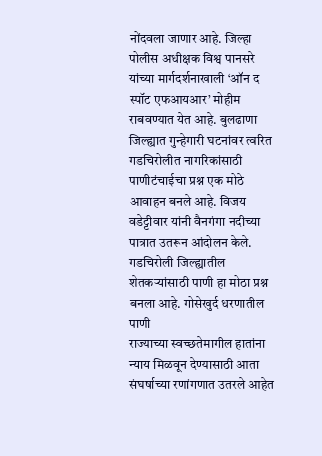नोंदवला जाणार आहे. जिल्हा पोलीस अधीक्षक विश्व पानसरे यांच्या मार्गदर्शनाखाली ‘ऑन द स्पॉट एफआयआर’ मोहीम राबवण्यात येत आहे. बुलढाणा जिल्ह्यात गुन्हेगारी घटनांवर त्वरित
गडचिरोलीत नागरिकांसाठी पाणीटंचाईचा प्रश्न एक मोठे आवाहन बनले आहे. विजय वडेट्टीवार यांनी वैनगंगा नदीच्या पात्रात उतरून आंदोलन केले. गडचिरोली जिल्ह्यातील शेतकऱ्यांसाठी पाणी हा मोठा प्रश्न बनला आहे. गोसेखुर्द धरणातील पाणी
राज्याच्या स्वच्छतेमागील हातांना न्याय मिळवून देण्यासाठी आता संघर्षाच्या रणांगणात उतरले आहेत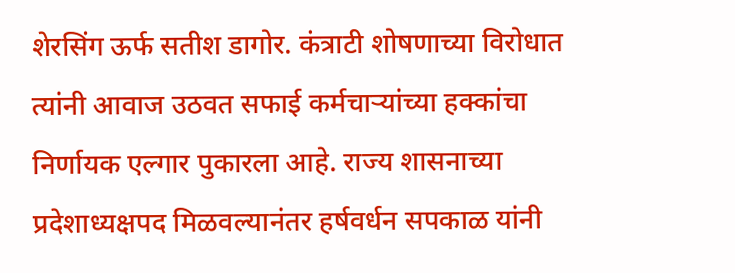शेरसिंग ऊर्फ सतीश डागोर. कंत्राटी शोषणाच्या विरोधात त्यांनी आवाज उठवत सफाई कर्मचाऱ्यांच्या हक्कांचा निर्णायक एल्गार पुकारला आहे. राज्य शासनाच्या
प्रदेशाध्यक्षपद मिळवल्यानंतर हर्षवर्धन सपकाळ यांनी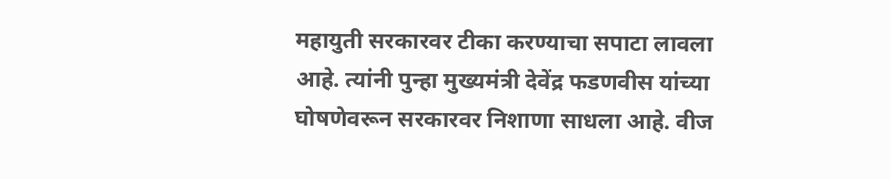महायुती सरकारवर टीका करण्याचा सपाटा लावला आहे. त्यांनी पुन्हा मुख्यमंत्री देवेंद्र फडणवीस यांच्या घोषणेवरून सरकारवर निशाणा साधला आहे. वीज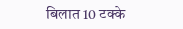बिलात 10 टक्के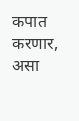कपात करणार, असा